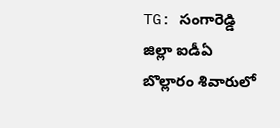TG: సంగారెడ్డి జిల్లా ఐడీఏ బొల్లారం శివారులో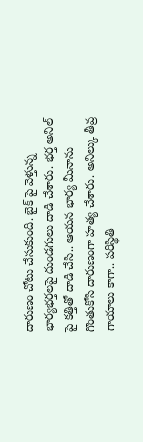దారుణం చోటు చేసుకుంది. బైక్ పై వెళ్తున్న భార్యభర్తలపై దుండగులు దాడి చేశారు. భర్త అనిల్ పై కత్తితో దాడి చేసి.. ఆయన భార్య మీనాను గొంతుకోసి దారుణంగా హత్య చేశారు. అనిల్కు తీవ్ర గాయాలు కాగా.. పరిస్థితి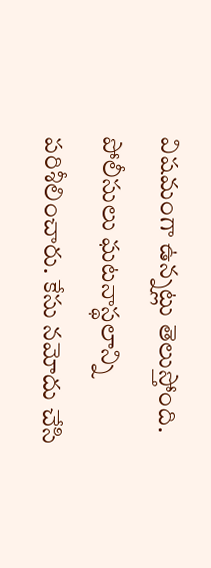విషమంగా ఉన్నట్లు తెలుస్తోంది. పోలీసులు ఘటనాస్థలాన్ని పరిశీలించారు. కేసు నమోదు చేసి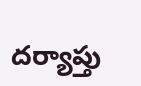దర్యాప్తు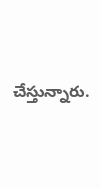చేస్తున్నారు.